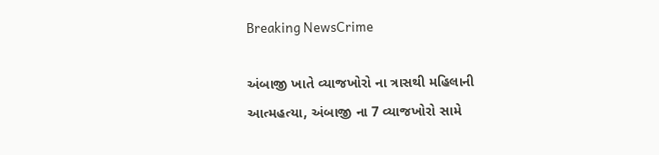Breaking NewsCrime

અંબાજી ખાતે વ્યાજખોરો ના ત્રાસથી મહિલાની આત્મહત્યા, અંબાજી ના 7 વ્યાજખોરો સામે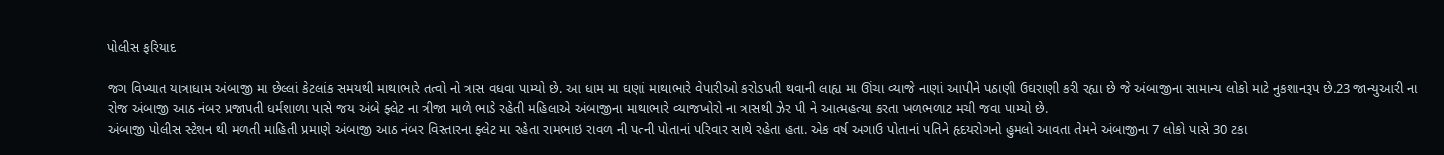પોલીસ ફરિયાદ

જગ વિખ્યાત યાત્રાધામ અંબાજી મા છેલ્લાં કેટલાંક સમયથી માથાભારે તત્વો નો ત્રાસ વધવા પામ્યો છે. આ ધામ મા ઘણાં માથાભારે વેપારીઓ કરોડપતી થવાની લાહ્ય મા ઊંચા વ્યાજે નાણાં આપીને પઠાણી ઉઘરાણી કરી રહ્યા છે જે અંબાજીના સામાન્ય લોકો માટે નુકશાનરૂપ છે.23 જાન્યુઆરી ના રોજ અંબાજી આઠ નંબર પ્રજાપતી ધર્મશાળા પાસે જય અંબે ફ્લેટ ના ત્રીજા માળે ભાડે રહેતી મહિલાએ અંબાજીના માથાભારે વ્યાજખોરો ના ત્રાસથી ઝેર પી ને આત્મહત્યા કરતા ખળભળાટ મચી જવા પામ્યો છે.
અંબાજી પોલીસ સ્ટેશન થી મળતી માહિતી પ્રમાણે અંબાજી આઠ નંબર વિસ્તારના ફ્લેટ મા રહેતા રામભાઇ રાવળ ની પત્ની પોતાનાં પરિવાર સાથે રહેતા હતા. એક વર્ષ અગાઉ પોતાનાં પતિને હૃદયરોગનો હુમલો આવતા તેમને અંબાજીના 7 લોકો પાસે 30 ટકા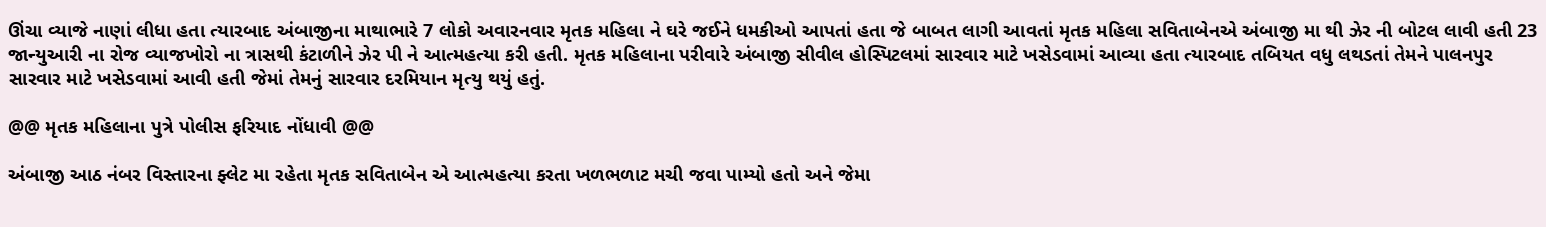ઊંચા વ્યાજે નાણાં લીધા હતા ત્યારબાદ અંબાજીના માથાભારે 7 લોકો અવારનવાર મૃતક મહિલા ને ઘરે જઈને ધમકીઓ આપતાં હતા જે બાબત લાગી આવતાં મૃતક મહિલા સવિતાબેનએ અંબાજી મા થી ઝેર ની બોટલ લાવી હતી 23 જાન્યુઆરી ના રોજ વ્યાજખોરો ના ત્રાસથી કંટાળીને ઝેર પી ને આત્મહત્યા કરી હતી. મૃતક મહિલાના પરીવારે અંબાજી સીવીલ હોસ્પિટલમાં સારવાર માટે ખસેડવામાં આવ્યા હતા ત્યારબાદ તબિયત વધુ લથડતાં તેમને પાલનપુર સારવાર માટે ખસેડવામાં આવી હતી જેમાં તેમનું સારવાર દરમિયાન મૃત્યુ થયું હતું.

@@ મૃતક મહિલાના પુત્રે પોલીસ ફરિયાદ નોંધાવી @@

અંબાજી આઠ નંબર વિસ્તારના ફ્લેટ મા રહેતા મૃતક સવિતાબેન એ આત્મહત્યા કરતા ખળભળાટ મચી જવા પામ્યો હતો અને જેમા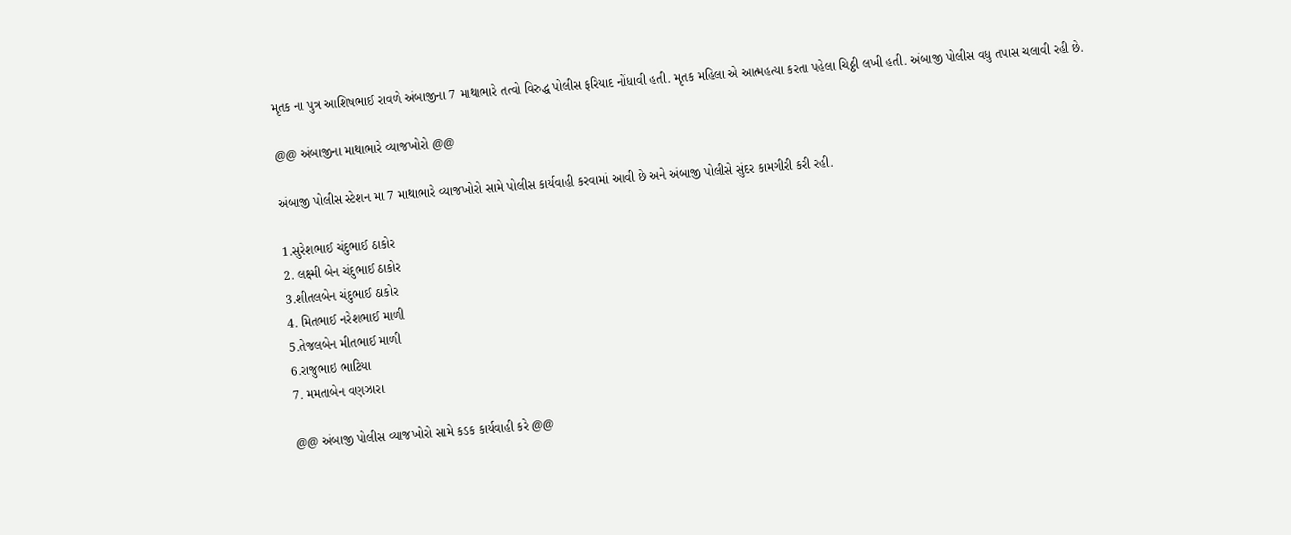મૃતક ના પુત્ર આશિષભાઈ રાવળે અંબાજીના 7 માથાભારે તત્વો વિરુદ્ધ પોલીસ ફરિયાદ નોંધાવી હતી. મૃતક મહિલા એ આત્મહત્યા કરતા પહેલા ચિઠ્ઠી લખી હતી. અંબાજી પોલીસ વધુ તપાસ ચલાવી રહી છે.

@@ અંબાજીના માથાભારે વ્યાજખોરો @@

અંબાજી પોલીસ સ્ટેશન મા 7 માથાભારે વ્યાજખોરો સામે પોલીસ કાર્યવાહી કરવામાં આવી છે અને અંબાજી પોલીસે સુંદર કામગીરી કરી રહી.

1.સુરેશભાઈ ચંદુભાઈ ઠાકોર
2. લક્ષ્મી બેન ચંદુભાઈ ઠાકોર
3.શીતલબેન ચંદુભાઈ ઠાકોર
4. મિતભાઈ નરેશભાઈ માળી
5.તેજલબેન મીતભાઈ માળી
6.રાજુભાઇ ભાટિયા
7. મમતાબેન વણઝારા

@@ અંબાજી પોલીસ વ્યાજખોરો સામે કડક કાર્યવાહી કરે @@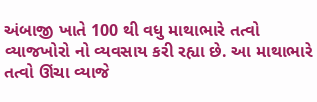અંબાજી ખાતે 100 થી વધુ માથાભારે તત્વો વ્યાજખોરો નો વ્યવસાય કરી રહ્યા છે. આ માથાભારે તત્વો ઊંચા વ્યાજે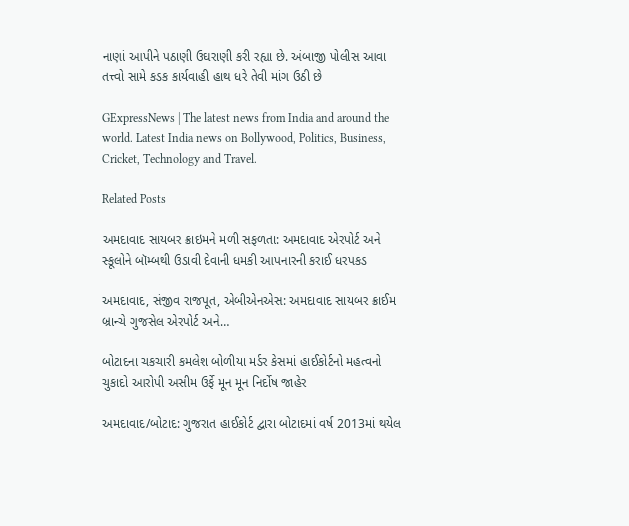નાણાં આપીને પઠાણી ઉઘરાણી કરી રહ્યા છે. અંબાજી પોલીસ આવા તત્ત્વો સામે કડક કાર્યવાહી હાથ ધરે તેવી માંગ ઉઠી છે

GExpressNews | The latest news from India and around the world. Latest India news on Bollywood, Politics, Business, Cricket, Technology and Travel.

Related Posts

અમદાવાદ સાયબર ક્રાઇમને મળી સફળતા: અમદાવાદ એરપોર્ટ અને સ્કૂલોને બૉમ્બથી ઉડાવી દેવાની ધમકી આપનારની કરાઈ ધરપકડ

અમદાવાદ, સંજીવ રાજપૂત, એબીએનએસ: અમદાવાદ સાયબર ક્રાઈમ બ્રાન્ચે ગુજસેલ એરપોર્ટ અને…

બોટાદના ચકચારી કમલેશ બોળીયા મર્ડર કેસમાં હાઈકોર્ટનો મહત્વનો ચુકાદો આરોપી અસીમ ઉર્ફે મૂન મૂન નિર્દોષ જાહેર

અમદાવાદ/બોટાદ: ગુજરાત હાઈકોર્ટ દ્વારા બોટાદમાં વર્ષ 2013માં થયેલ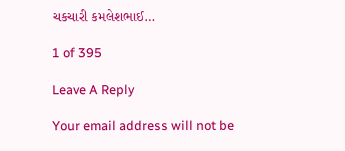ચકચારી કમલેશભાઈ…

1 of 395

Leave A Reply

Your email address will not be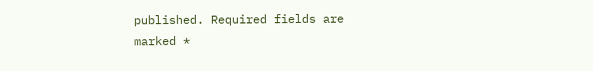published. Required fields are marked *